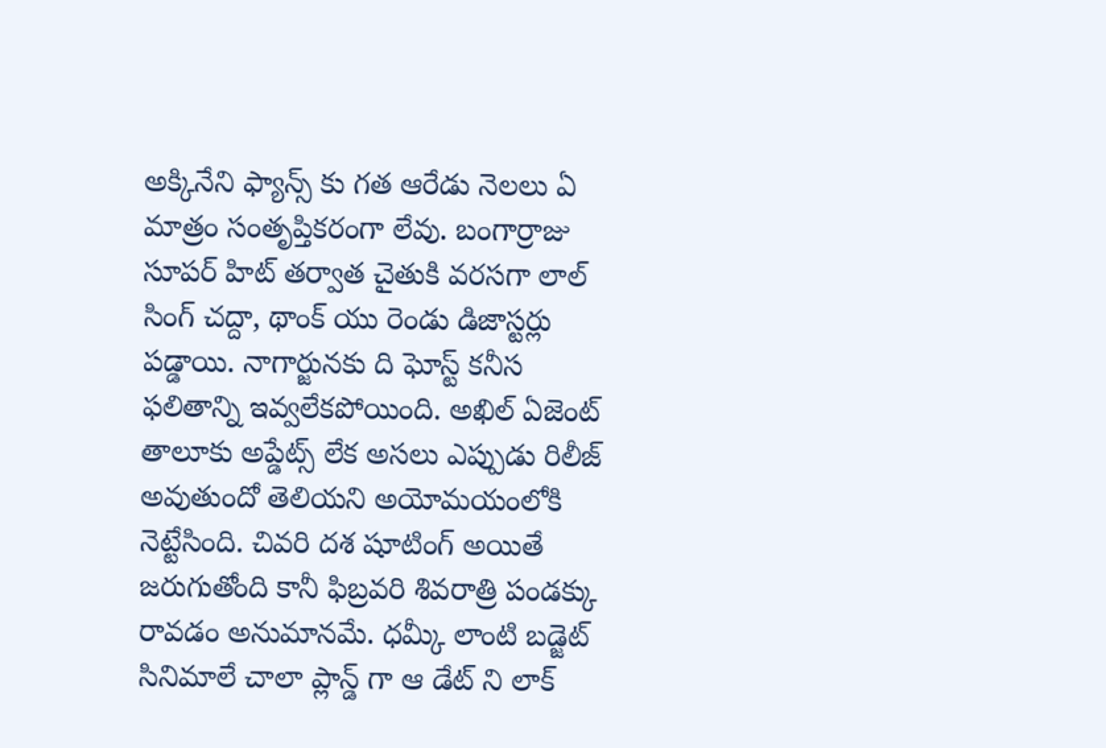అక్కినేని ఫ్యాన్స్ కు గత ఆరేడు నెలలు ఏ మాత్రం సంతృప్తికరంగా లేవు. బంగార్రాజు సూపర్ హిట్ తర్వాత చైతుకి వరసగా లాల్ సింగ్ చద్దా, థాంక్ యు రెండు డిజాస్టర్లు పడ్డాయి. నాగార్జునకు ది ఘోస్ట్ కనీస ఫలితాన్ని ఇవ్వలేకపోయింది. అఖిల్ ఏజెంట్ తాలూకు అప్డేట్స్ లేక అసలు ఎప్పుడు రిలీజ్ అవుతుందో తెలియని అయోమయంలోకి నెట్టేసింది. చివరి దశ షూటింగ్ అయితే జరుగుతోంది కానీ ఫిబ్రవరి శివరాత్రి పండక్కు రావడం అనుమానమే. ధమ్కీ లాంటి బడ్జెట్ సినిమాలే చాలా ప్లాన్డ్ గా ఆ డేట్ ని లాక్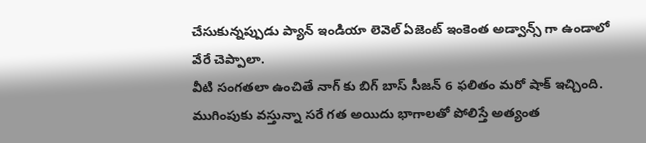చేసుకున్నప్పుడు ప్యాన్ ఇండియా లెవెల్ ఏజెంట్ ఇంకెంత అడ్వాన్స్ గా ఉండాలో వేరే చెప్పాలా.
వీటి సంగతలా ఉంచితే నాగ్ కు బిగ్ బాస్ సీజన్ 6 ఫలితం మరో షాక్ ఇచ్చింది. ముగింపుకు వస్తున్నా సరే గత అయిదు భాగాలతో పోలిస్తే అత్యంత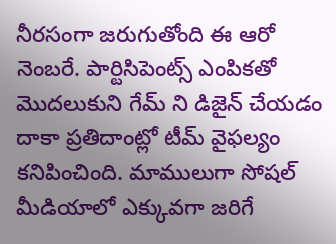నీరసంగా జరుగుతోంది ఈ ఆరో నెంబరే. పార్టిసిపెంట్స్ ఎంపికతో మొదలుకుని గేమ్ ని డిజైన్ చేయడం దాకా ప్రతిదాంట్లో టీమ్ వైఫల్యం కనిపించింది. మాములుగా సోషల్ మీడియాలో ఎక్కువగా జరిగే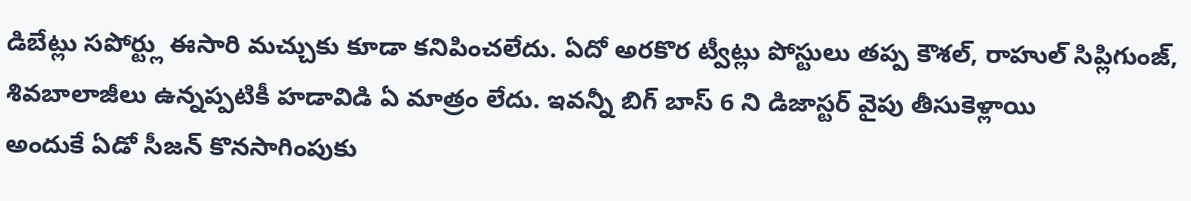డిబేట్లు సపోర్ట్లు ఈసారి మచ్చుకు కూడా కనిపించలేదు. ఏదో అరకొర ట్వీట్లు పోస్టులు తప్ప కౌశల్, రాహుల్ సిప్లిగుంజ్, శివబాలాజీలు ఉన్నప్పటికీ హడావిడి ఏ మాత్రం లేదు. ఇవన్నీ బిగ్ బాస్ 6 ని డిజాస్టర్ వైపు తీసుకెళ్లాయి
అందుకే ఏడో సీజన్ కొనసాగింపుకు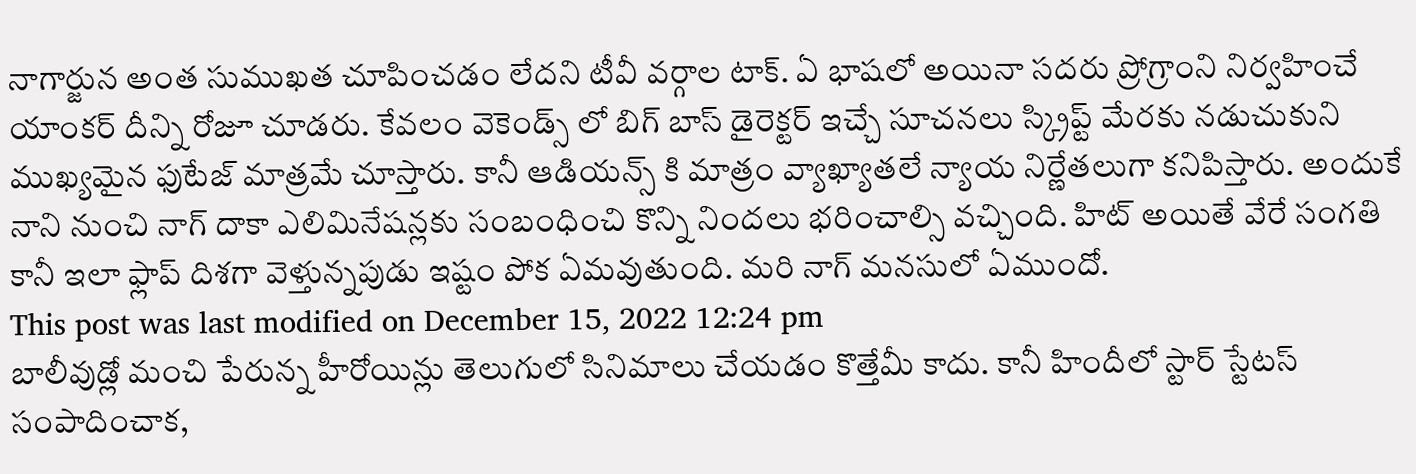నాగార్జున అంత సుముఖత చూపించడం లేదని టీవీ వర్గాల టాక్. ఏ భాషలో అయినా సదరు ప్రోగ్రాంని నిర్వహించే యాంకర్ దీన్ని రోజూ చూడరు. కేవలం వెకెండ్స్ లో బిగ్ బాస్ డైరెక్టర్ ఇచ్చే సూచనలు స్క్రిప్ట్ మేరకు నడుచుకుని ముఖ్యమైన ఫుటేజ్ మాత్రమే చూస్తారు. కానీ ఆడియన్స్ కి మాత్రం వ్యాఖ్యాతలే న్యాయ నిర్ణేతలుగా కనిపిస్తారు. అందుకే నాని నుంచి నాగ్ దాకా ఎలిమినేషన్లకు సంబంధించి కొన్ని నిందలు భరించాల్సి వచ్చింది. హిట్ అయితే వేరే సంగతి కానీ ఇలా ఫ్లాప్ దిశగా వెళ్తున్నపుడు ఇష్టం పోక ఏమవుతుంది. మరి నాగ్ మనసులో ఏముందో.
This post was last modified on December 15, 2022 12:24 pm
బాలీవుడ్లో మంచి పేరున్న హీరోయిన్లు తెలుగులో సినిమాలు చేయడం కొత్తేమీ కాదు. కానీ హిందీలో స్టార్ స్టేటస్ సంపాదించాక,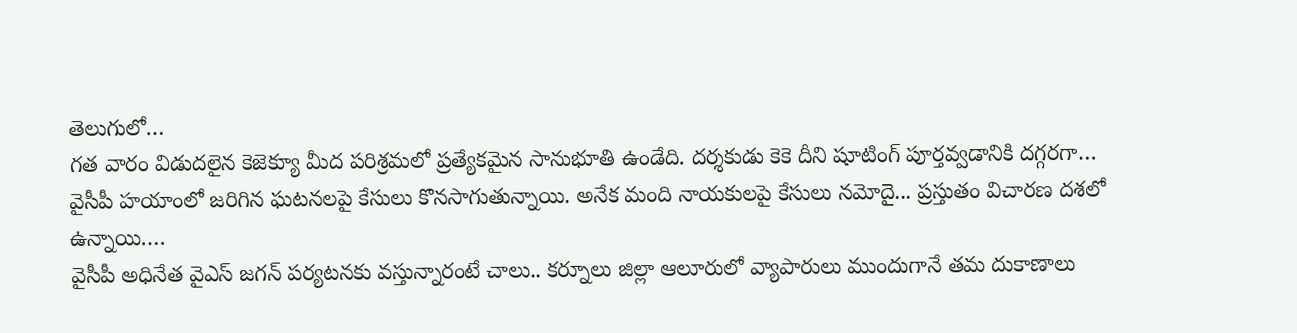తెలుగులో…
గత వారం విడుదలైన కెజెక్యూ మీద పరిశ్రమలో ప్రత్యేకమైన సానుభూతి ఉండేది. దర్శకుడు కెకె దీని షూటింగ్ పూర్తవ్వడానికి దగ్గరగా…
వైసీపీ హయాంలో జరిగిన ఘటనలపై కేసులు కొనసాగుతున్నాయి. అనేక మంది నాయకులపై కేసులు నమోదై... ప్రస్తుతం విచారణ దశలో ఉన్నాయి.…
వైసీపీ అధినేత వైఎస్ జగన్ పర్యటనకు వస్తున్నారంటే చాలు.. కర్నూలు జిల్లా ఆలూరులో వ్యాపారులు ముందుగానే తమ దుకాణాలు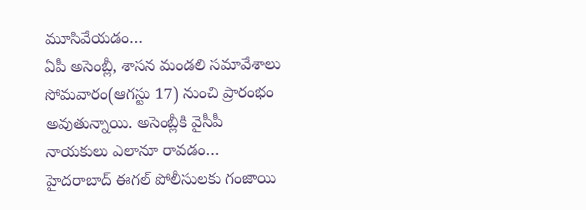మూసివేయడం…
ఏపీ అసెంబ్లీ, శాసన మండలి సమావేశాలు సోమవారం(ఆగస్టు 17) నుంచి ప్రారంభం అవుతున్నాయి. అసెంబ్లీకి వైసీపీ నాయకులు ఎలానూ రావడం…
హైదరాబాద్ ఈగల్ పోలీసులకు గంజాయి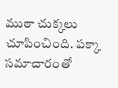ముఠా చుక్కలు చూపించింది. పక్కా సమాచారంతో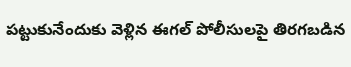పట్టుకునేందుకు వెళ్లిన ఈగల్ పోలీసులపై తిరగబడిన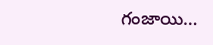గంజాయి…